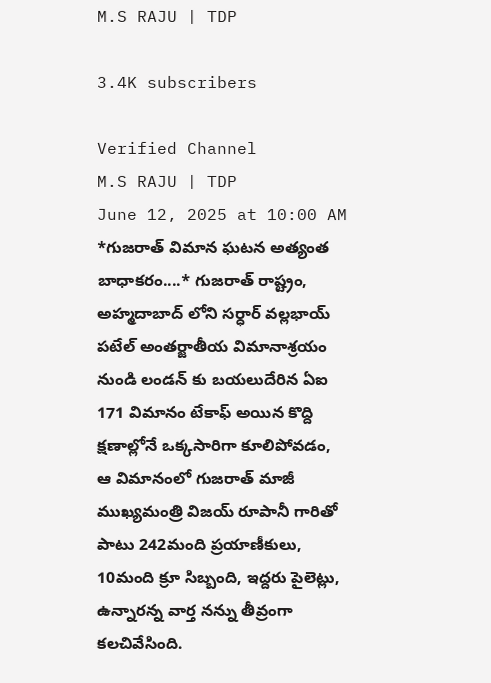M.S RAJU | TDP

3.4K subscribers

Verified Channel
M.S RAJU | TDP
June 12, 2025 at 10:00 AM
*గుజరాత్ విమాన ఘటన అత్యంత బాధాకరం....* గుజరాత్ రాష్ట్రం, అహ్మదాబాద్ లోని సర్ధార్ వల్లభాయ్ పటేల్ అంతర్జాతీయ విమానాశ్రయం నుండి లండన్ కు బయలుదేరిన ఏఐ 171 విమానం టేకాఫ్ అయిన కొద్ది క్షణాల్లోనే ఒక్కసారిగా కూలిపోవడం, ఆ విమానంలో గుజరాత్ మాజీ ముఖ్యమంత్రి విజయ్ రూపానీ గారితో పాటు 242మంది ప్రయాణీకులు, 10మంది క్రూ సిబ్బంది, ఇద్దరు పైలెట్లు, ఉన్నారన్న వార్త నన్ను తీవ్రంగా కలచివేసింది.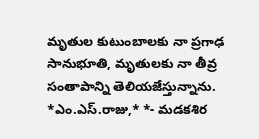మృతుల కుటుంబాలకు నా ప్రగాఢ సానుభూతి, మృతులకు నా తీవ్ర సంతాపాన్ని తెలియజేస్తున్నాను. *ఎం.ఎస్.రాజు,* *- మడకశిర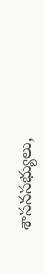శాసనసభ్యులు,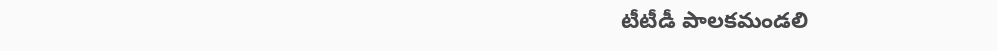టీటీడీ పాలకమండలి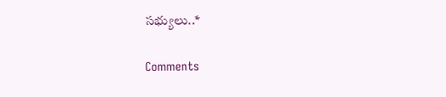సభ్యులు..*

Comments